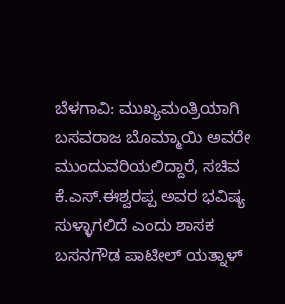ಬೆಳಗಾವಿ: ಮುಖ್ಯಮಂತ್ರಿಯಾಗಿ ಬಸವರಾಜ ಬೊಮ್ಮಾಯಿ ಅವರೇ ಮುಂದುವರಿಯಲಿದ್ದಾರೆ, ಸಚಿವ ಕೆ.ಎಸ್.ಈಶ್ವರಪ್ಪ ಅವರ ಭವಿಷ್ಯ ಸುಳ್ಳಾಗಲಿದೆ ಎಂದು ಶಾಸಕ ಬಸನಗೌಡ ಪಾಟೀಲ್ ಯತ್ನಾಳ್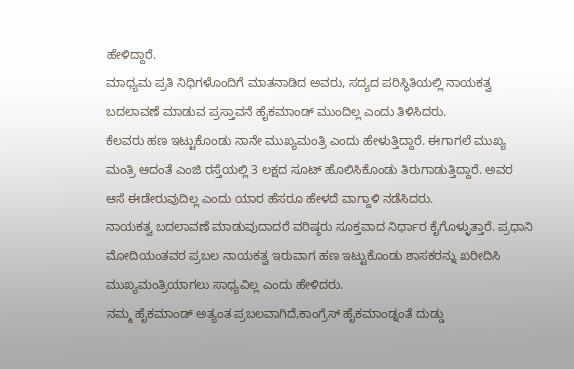ಹೇಳಿದ್ದಾರೆ.
ಮಾಧ್ಯಮ ಪ್ರತಿ ನಿಧಿಗಳೊಂದಿಗೆ ಮಾತನಾಡಿದ ಅವರು, ಸದ್ಯದ ಪರಿಸ್ಥಿತಿಯಲ್ಲಿ ನಾಯಕತ್ವ ಬದಲಾವಣೆ ಮಾಡುವ ಪ್ರಸ್ತಾವನೆ ಹೈಕಮಾಂಡ್ ಮುಂದಿಲ್ಲ ಎಂದು ತಿಳಿಸಿದರು.
ಕೆಲವರು ಹಣ ಇಟ್ಟುಕೊಂಡು ನಾನೇ ಮುಖ್ಯಮಂತ್ರಿ ಎಂದು ಹೇಳುತ್ತಿದ್ದಾರೆ. ಈಗಾಗಲೆ ಮುಖ್ಯ ಮಂತ್ರಿ ಆದಂತೆ ಎಂಜಿ ರಸ್ತೆಯಲ್ಲಿ 3 ಲಕ್ಷದ ಸೂಟ್ ಹೊಲಿಸಿಕೊಂಡು ತಿರುಗಾಡುತ್ತಿದ್ದಾರೆ. ಅವರ ಆಸೆ ಈಡೇರುವುದಿಲ್ಲ ಎಂದು ಯಾರ ಹೆಸರೂ ಹೇಳದೆ ವಾಗ್ದಾಳಿ ನಡೆಸಿದರು.
ನಾಯಕತ್ವ ಬದಲಾವಣೆ ಮಾಡುವುದಾದರೆ ವರಿಷ್ಠರು ಸೂಕ್ತವಾದ ನಿರ್ಧಾರ ಕೈಗೊಳ್ಳುತ್ತಾರೆ. ಪ್ರಧಾನಿ ಮೋದಿಯಂತವರ ಪ್ರಬಲ ನಾಯಕತ್ವ ಇರುವಾಗ ಹಣ ಇಟ್ಟುಕೊಂಡು ಶಾಸಕರನ್ನು ಖರೀದಿಸಿ ಮುಖ್ಯಮಂತ್ರಿಯಾಗಲು ಸಾಧ್ಯವಿಲ್ಲ ಎಂದು ಹೇಳಿದರು.
ನಮ್ಮ ಹೈಕಮಾಂಡ್ ಅತ್ಯಂತ ಪ್ರಬಲವಾಗಿದೆ,ಕಾಂಗ್ರೆಸ್ ಹೈಕಮಾಂಡ್ನಂತೆ ದುಡ್ಡು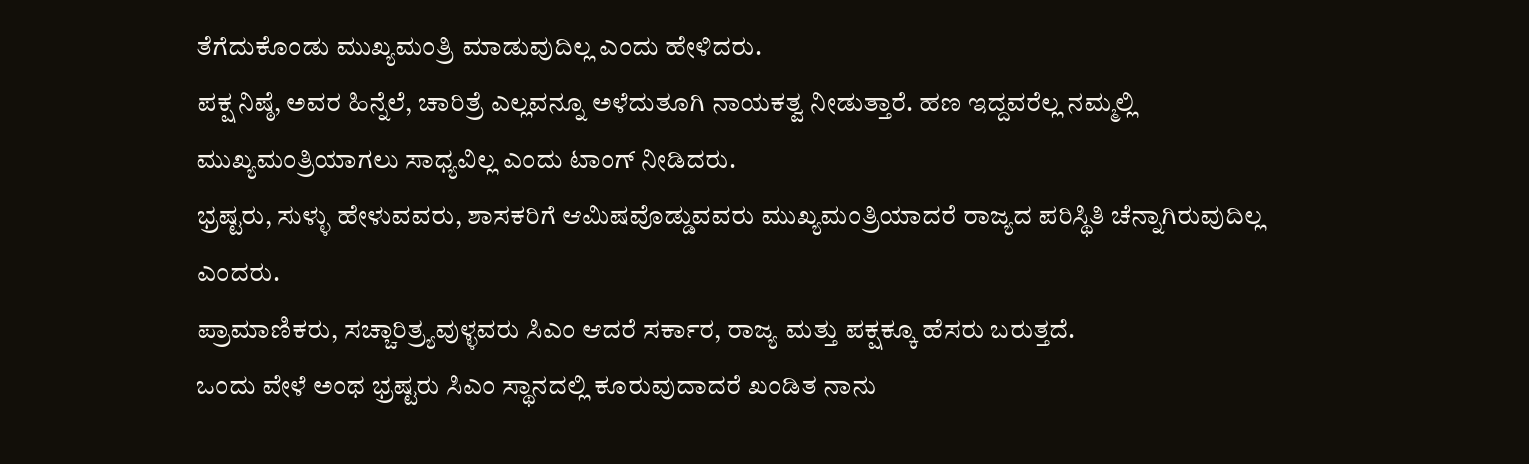ತೆಗೆದುಕೊಂಡು ಮುಖ್ಯಮಂತ್ರಿ ಮಾಡುವುದಿಲ್ಲ ಎಂದು ಹೇಳಿದರು.
ಪಕ್ಷ ನಿಷ್ಠೆ, ಅವರ ಹಿನ್ನೆಲೆ, ಚಾರಿತ್ರೆ ಎಲ್ಲವನ್ನೂ ಅಳೆದುತೂಗಿ ನಾಯಕತ್ವ ನೀಡುತ್ತಾರೆ. ಹಣ ಇದ್ದವರೆಲ್ಲ ನಮ್ಮಲ್ಲಿ ಮುಖ್ಯಮಂತ್ರಿಯಾಗಲು ಸಾಧ್ಯವಿಲ್ಲ ಎಂದು ಟಾಂಗ್ ನೀಡಿದರು.
ಭ್ರಷ್ಟರು, ಸುಳ್ಳು ಹೇಳುವವರು, ಶಾಸಕರಿಗೆ ಆಮಿಷವೊಡ್ಡುವವರು ಮುಖ್ಯಮಂತ್ರಿಯಾದರೆ ರಾಜ್ಯದ ಪರಿಸ್ಥಿತಿ ಚೆನ್ನಾಗಿರುವುದಿಲ್ಲ ಎಂದರು.
ಪ್ರಾಮಾಣಿಕರು, ಸಚ್ಚಾರಿತ್ರ್ಯವುಳ್ಳವರು ಸಿಎಂ ಆದರೆ ಸರ್ಕಾರ, ರಾಜ್ಯ ಮತ್ತು ಪಕ್ಷಕ್ಕೂ ಹೆಸರು ಬರುತ್ತದೆ.
ಒಂದು ವೇಳೆ ಅಂಥ ಭ್ರಷ್ಟರು ಸಿಎಂ ಸ್ಥಾನದಲ್ಲಿ ಕೂರುವುದಾದರೆ ಖಂಡಿತ ನಾನು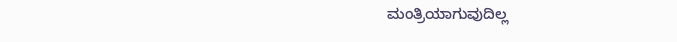ಮಂತ್ರಿಯಾಗುವುದಿಲ್ಲ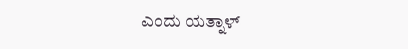ಎಂದು ಯತ್ನಾಳ್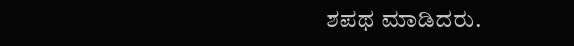ಶಪಥ ಮಾಡಿದರು.